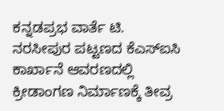ಕನ್ನಡಪ್ರಭ ವಾರ್ತೆ ಟಿ. ನರಸೀಪುರ ಪಟ್ಟಣದ ಕೆಎಸ್ಐಸಿ ಕಾರ್ಖಾನೆ ಆವರಣದಲ್ಲಿ ಕ್ರೀಡಾಂಗಣ ನಿರ್ಮಾಣಕ್ಕೆ ತೀವ್ರ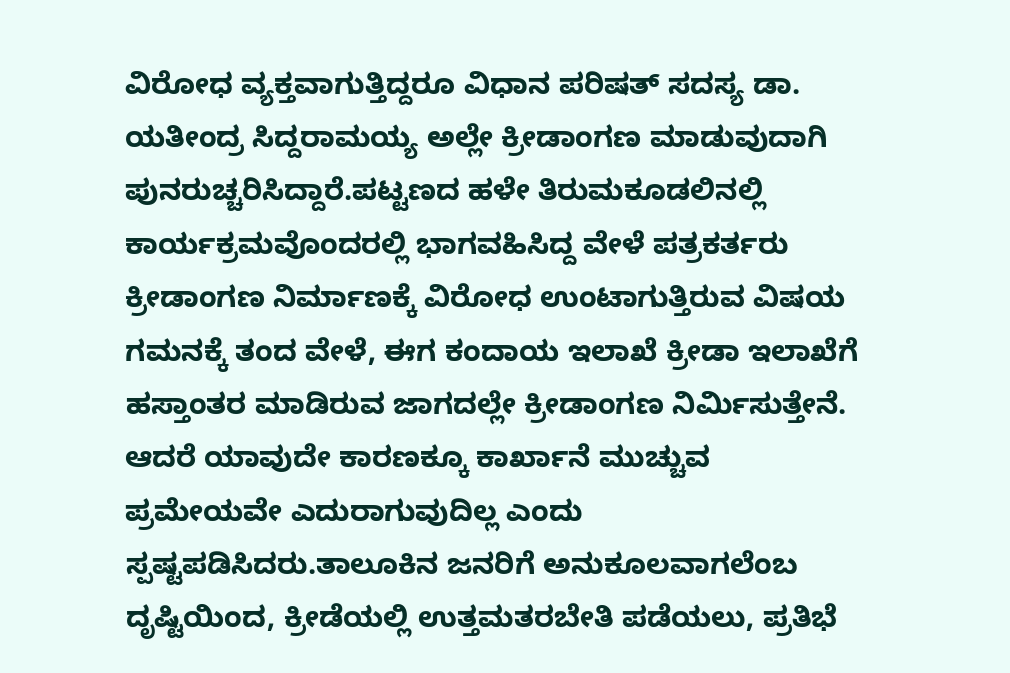ವಿರೋಧ ವ್ಯಕ್ತವಾಗುತ್ತಿದ್ದರೂ ವಿಧಾನ ಪರಿಷತ್ ಸದಸ್ಯ ಡಾ. ಯತೀಂದ್ರ ಸಿದ್ದರಾಮಯ್ಯ ಅಲ್ಲೇ ಕ್ರೀಡಾಂಗಣ ಮಾಡುವುದಾಗಿ ಪುನರುಚ್ಚರಿಸಿದ್ದಾರೆ.ಪಟ್ಟಣದ ಹಳೇ ತಿರುಮಕೂಡಲಿನಲ್ಲಿ ಕಾರ್ಯಕ್ರಮವೊಂದರಲ್ಲಿ ಭಾಗವಹಿಸಿದ್ದ ವೇಳೆ ಪತ್ರಕರ್ತರು ಕ್ರೀಡಾಂಗಣ ನಿರ್ಮಾಣಕ್ಕೆ ವಿರೋಧ ಉಂಟಾಗುತ್ತಿರುವ ವಿಷಯ ಗಮನಕ್ಕೆ ತಂದ ವೇಳೆ, ಈಗ ಕಂದಾಯ ಇಲಾಖೆ ಕ್ರೀಡಾ ಇಲಾಖೆಗೆ ಹಸ್ತಾಂತರ ಮಾಡಿರುವ ಜಾಗದಲ್ಲೇ ಕ್ರೀಡಾಂಗಣ ನಿರ್ಮಿಸುತ್ತೇನೆ. ಆದರೆ ಯಾವುದೇ ಕಾರಣಕ್ಕೂ ಕಾರ್ಖಾನೆ ಮುಚ್ಚುವ ಪ್ರಮೇಯವೇ ಎದುರಾಗುವುದಿಲ್ಲ ಎಂದು ಸ್ಪಷ್ಟಪಡಿಸಿದರು.ತಾಲೂಕಿನ ಜನರಿಗೆ ಅನುಕೂಲವಾಗಲೆಂಬ ದೃಷ್ಟಿಯಿಂದ, ಕ್ರೀಡೆಯಲ್ಲಿ ಉತ್ತಮತರಬೇತಿ ಪಡೆಯಲು, ಪ್ರತಿಭೆ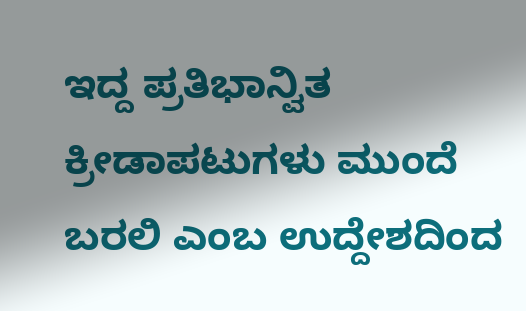ಇದ್ದ ಪ್ರತಿಭಾನ್ವಿತ ಕ್ರೀಡಾಪಟುಗಳು ಮುಂದೆ ಬರಲಿ ಎಂಬ ಉದ್ದೇಶದಿಂದ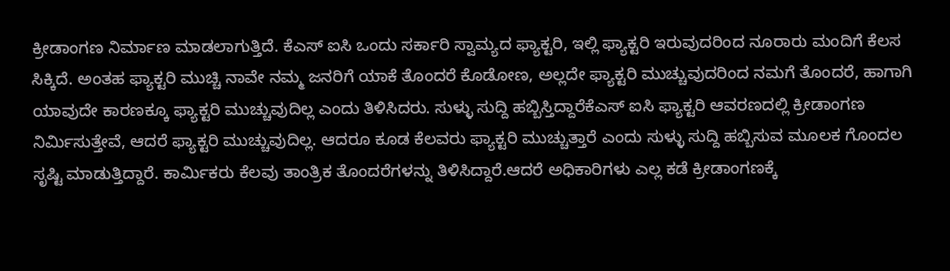ಕ್ರೀಡಾಂಗಣ ನಿರ್ಮಾಣ ಮಾಡಲಾಗುತ್ತಿದೆ. ಕೆಎಸ್ ಐಸಿ ಒಂದು ಸರ್ಕಾರಿ ಸ್ವಾಮ್ಯದ ಫ್ಯಾಕ್ಟರಿ, ಇಲ್ಲಿ ಫ್ಯಾಕ್ಟರಿ ಇರುವುದರಿಂದ ನೂರಾರು ಮಂದಿಗೆ ಕೆಲಸ ಸಿಕ್ಕಿದೆ. ಅಂತಹ ಫ್ಯಾಕ್ಟರಿ ಮುಚ್ಚಿ ನಾವೇ ನಮ್ಮ ಜನರಿಗೆ ಯಾಕೆ ತೊಂದರೆ ಕೊಡೋಣ, ಅಲ್ಲದೇ ಫ್ಯಾಕ್ಟರಿ ಮುಚ್ಚುವುದರಿಂದ ನಮಗೆ ತೊಂದರೆ, ಹಾಗಾಗಿ ಯಾವುದೇ ಕಾರಣಕ್ಕೂ ಫ್ಯಾಕ್ಟರಿ ಮುಚ್ಚುವುದಿಲ್ಲ ಎಂದು ತಿಳಿಸಿದರು. ಸುಳ್ಳು ಸುದ್ದಿ ಹಬ್ಬಿಸ್ತಿದ್ದಾರೆಕೆಎಸ್ ಐಸಿ ಫ್ಯಾಕ್ಟರಿ ಆವರಣದಲ್ಲಿ ಕ್ರೀಡಾಂಗಣ ನಿರ್ಮಿಸುತ್ತೇವೆ, ಆದರೆ ಫ್ಯಾಕ್ಟರಿ ಮುಚ್ಚುವುದಿಲ್ಲ. ಆದರೂ ಕೂಡ ಕೆಲವರು ಫ್ಯಾಕ್ಟರಿ ಮುಚ್ಚುತ್ತಾರೆ ಎಂದು ಸುಳ್ಳು ಸುದ್ದಿ ಹಬ್ಬಿಸುವ ಮೂಲಕ ಗೊಂದಲ ಸೃಷ್ಟಿ ಮಾಡುತ್ತಿದ್ದಾರೆ. ಕಾರ್ಮಿಕರು ಕೆಲವು ತಾಂತ್ರಿಕ ತೊಂದರೆಗಳನ್ನು ತಿಳಿಸಿದ್ದಾರೆ.ಆದರೆ ಅಧಿಕಾರಿಗಳು ಎಲ್ಲ ಕಡೆ ಕ್ರೀಡಾಂಗಣಕ್ಕೆ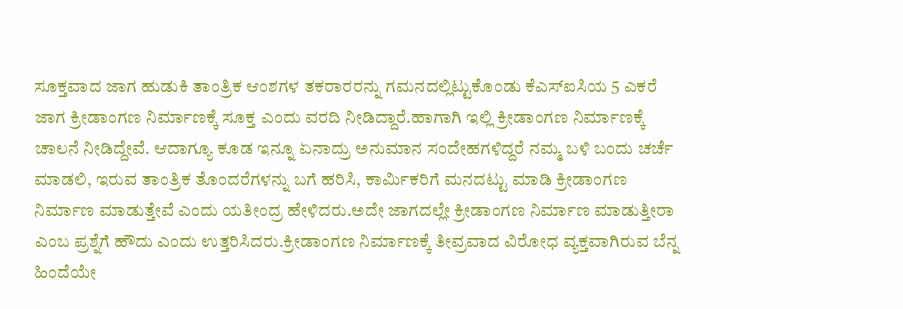ಸೂಕ್ತವಾದ ಜಾಗ ಹುಡುಕಿ ತಾಂತ್ರಿಕ ಆಂಶಗಳ ತಕರಾರರನ್ನು ಗಮನದಲ್ಲಿಟ್ಟುಕೊಂಡು ಕೆಎಸ್ಐಸಿಯ 5 ಎಕರೆ ಜಾಗ ಕ್ರೀಡಾಂಗಣ ನಿರ್ಮಾಣಕ್ಕೆ ಸೂಕ್ತ ಎಂದು ವರದಿ ನೀಡಿದ್ದಾರೆ.ಹಾಗಾಗಿ ಇಲ್ಲಿ ಕ್ರೀಡಾಂಗಣ ನಿರ್ಮಾಣಕ್ಕೆ ಚಾಲನೆ ನೀಡಿದ್ದೇವೆ. ಆದಾಗ್ಯೂ ಕೂಡ ಇನ್ನೂ ಏನಾದ್ರು ಅನುಮಾನ ಸಂದೇಹಗಳಿದ್ದರೆ ನಮ್ಮ ಬಳಿ ಬಂದು ಚರ್ಚೆ ಮಾಡಲಿ, ಇರುವ ತಾಂತ್ರಿಕ ತೊಂದರೆಗಳನ್ನು ಬಗೆ ಹರಿಸಿ, ಕಾರ್ಮಿಕರಿಗೆ ಮನದಟ್ಟು ಮಾಡಿ ಕ್ರೀಡಾಂಗಣ ನಿರ್ಮಾಣ ಮಾಡುತ್ತೇವೆ ಎಂದು ಯತೀಂದ್ರ ಹೇಳಿದರು.ಅದೇ ಜಾಗದಲ್ಲೇ ಕ್ರೀಡಾಂಗಣ ನಿರ್ಮಾಣ ಮಾಡುತ್ತೀರಾ ಎಂಬ ಪ್ರಶ್ನೆಗೆ ಹೌದು ಎಂದು ಉತ್ತರಿಸಿದರು.ಕ್ರೀಡಾಂಗಣ ನಿರ್ಮಾಣಕ್ಕೆ ತೀವ್ರವಾದ ವಿರೋಧ ವ್ಯಕ್ತವಾಗಿರುವ ಬೆನ್ನ ಹಿಂದೆಯೇ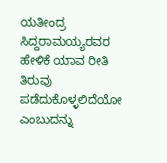ಯತೀಂದ್ರ ಸಿದ್ದರಾಮಯ್ಯರವರ ಹೇಳಿಕೆ ಯಾವ ರೀತಿ ತಿರುವು ಪಡೆದುಕೊಳ್ಳಲಿದೆಯೋ ಎಂಬುದನ್ನು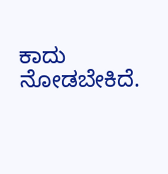ಕಾದು ನೋಡಬೇಕಿದೆ.